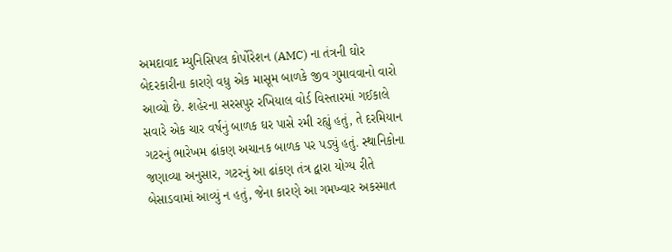અમદાવાદ મ્યુનિસિપલ કોર્પોરેશન (AMC) ના તંત્રની ઘોર બેદરકારીના કારણે વધુ એક માસૂમ બાળકે જીવ ગુમાવવાનો વારો આવ્યો છે. શહેરના સરસપુર રખિયાલ વોર્ડ વિસ્તારમાં ગઈકાલે સવારે એક ચાર વર્ષનું બાળક ઘર પાસે રમી રહ્યું હતું, તે દરમિયાન ગટરનું ભારેખમ ઢાંકણ અચાનક બાળક પર પડ્યું હતું. સ્થાનિકોના જણાવ્યા અનુસાર, ગટરનું આ ઢાંકણ તંત્ર દ્વારા યોગ્ય રીતે બેસાડવામાં આવ્યું ન હતું, જેના કારણે આ ગમખ્વાર અકસ્માત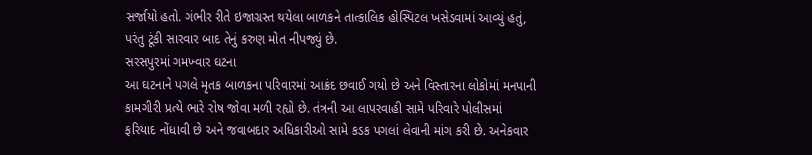સર્જાયો હતો. ગંભીર રીતે ઇજાગ્રસ્ત થયેલા બાળકને તાત્કાલિક હોસ્પિટલ ખસેડવામાં આવ્યું હતું, પરંતુ ટૂંકી સારવાર બાદ તેનું કરુણ મોત નીપજ્યું છે.
સરસપુરમાં ગમખ્વાર ઘટના
આ ઘટનાને પગલે મૃતક બાળકના પરિવારમાં આક્રંદ છવાઈ ગયો છે અને વિસ્તારના લોકોમાં મનપાની કામગીરી પ્રત્યે ભારે રોષ જોવા મળી રહ્યો છે. તંત્રની આ લાપરવાહી સામે પરિવારે પોલીસમાં ફરિયાદ નોંધાવી છે અને જવાબદાર અધિકારીઓ સામે કડક પગલાં લેવાની માંગ કરી છે. અનેકવાર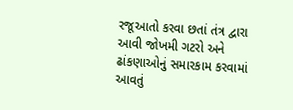રજૂઆતો કરવા છતાં તંત્ર દ્વારા આવી જોખમી ગટરો અને ઢાંકણાઓનું સમારકામ કરવામાં આવતું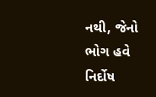નથી, જેનો ભોગ હવે નિર્દોષ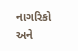નાગરિકો અને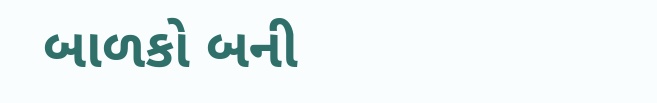બાળકો બની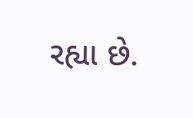રહ્યા છે.